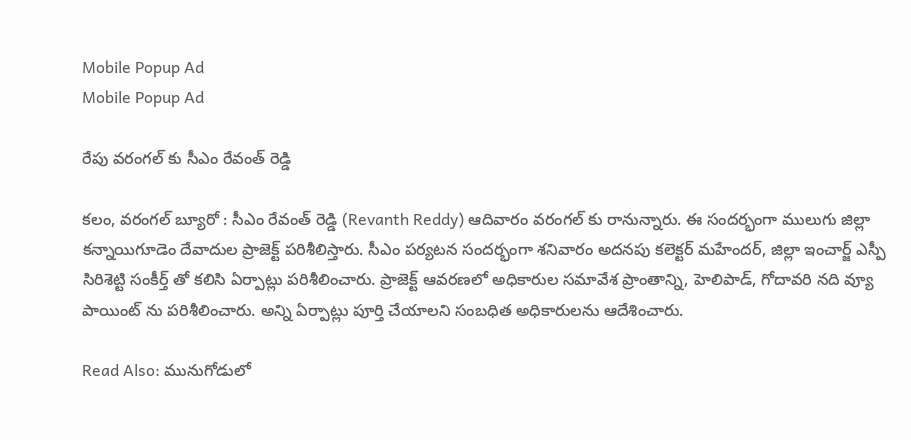Mobile Popup Ad
Mobile Popup Ad

రేపు వరంగల్ కు సీఎం రేవంత్ రెడ్డి

కలం, వరంగల్ బ్యూరో : సీఎం రేవంత్ రెడ్డి (Revanth Reddy) ఆదివారం వరంగల్ కు రానున్నారు. ఈ సందర్భంగా ములుగు జిల్లా కన్నాయిగూడెం దేవాదుల ప్రాజెక్ట్ పరిశీలిస్తారు. సీఎం పర్యటన సందర్భంగా శనివారం అదనపు కలెక్టర్ మహేందర్, జిల్లా ఇంచార్జ్ ఎస్పీ సిరిశెట్టి సంకీర్త్ తో కలిసి ఏర్పాట్లు పరిశీలించారు. ప్రాజెక్ట్ ఆవరణలో అధికారుల సమావేశ ప్రాంతాన్ని, హెలిపాడ్, గోదావరి నది వ్యూ పాయింట్ ను పరిశీలించారు. అన్ని ఏర్పాట్లు పూర్తి చేయాలని సంబధిత అధికారులను ఆదేశించారు.

Read Also: మునుగోడులో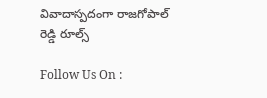వివాదాస్పదంగా రాజగోపాల్ రెడ్డి రూల్స్

Follow Us On :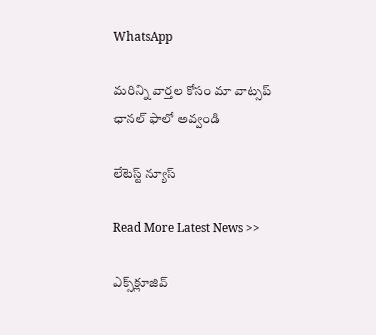WhatsApp

మ‌రిన్ని వార్త‌ల కోసం మా వాట్స‌ప్ ఛాన‌ల్ ఫాలో అవ్వండి

లేటెస్ట్ న్యూస్‌

Read More Latest News >>

ఎక్స్‌క్లూజివ్‌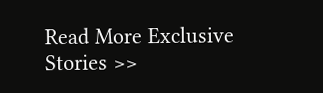Read More Exclusive Stories >>